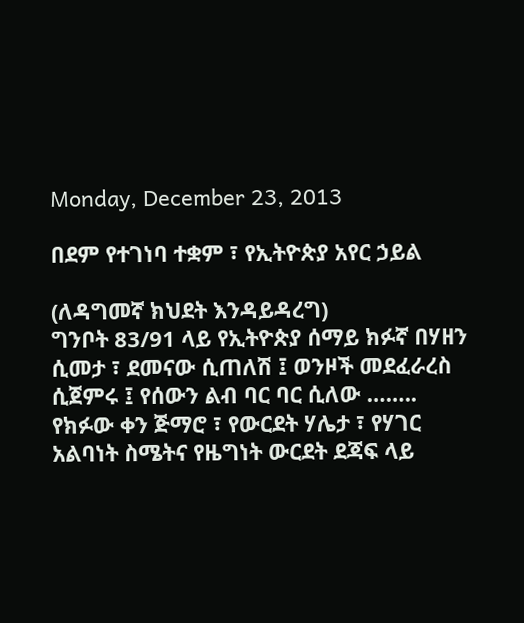Monday, December 23, 2013

በደም የተገነባ ተቋም ፣ የኢትዮጵያ አየር ኃይል

(ለዳግመኛ ክህደት እንዳይዳረግ)
ግንቦት 83/91 ላይ የኢትዮጵያ ሰማይ ክፉኛ በሃዘን ሲመታ ፣ ደመናው ሲጠለሽ ፤ ወንዞች መደፈራረስ ሲጀምሩ ፤ የሰውን ልብ ባር ባር ሲለው …….. የክፉው ቀን ጅማሮ ፣ የውርደት ሃሌታ ፣ የሃገር አልባነት ስሜትና የዜግነት ውርደት ደጃፍ ላይ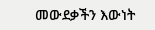መውደቃችን እውነት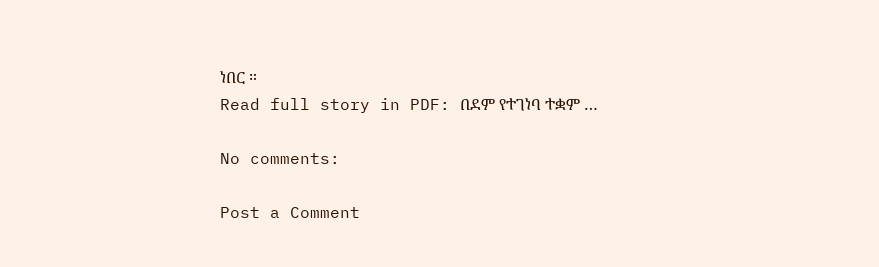ነበር ።
Read full story in PDF: በደም የተገነባ ተቋም …

No comments:

Post a Comment